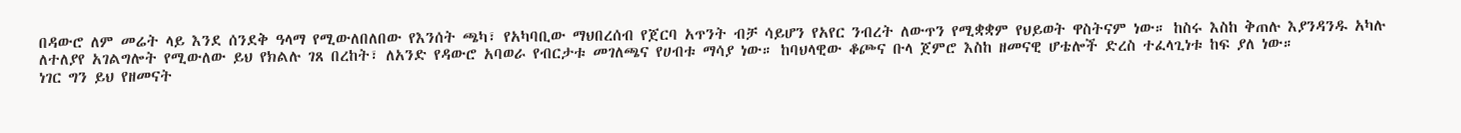በዳውሮ ለም መሬት ላይ እንደ ሰንደቅ ዓላማ የሚውለበለበው የእንሰት ጫካ፣ የአካባቢው ማህበረሰብ የጀርባ አጥንት ብቻ ሳይሆን የአየር ንብረት ለውጥን የሚቋቋም የህይወት ዋስትናም ነው። ከስሩ እስከ ቅጠሉ እያንዳንዱ አካሉ ለተለያየ አገልግሎት የሚውለው ይህ የክልሉ ገጸ በረከት፣ ለአንድ የዳውሮ አባወራ የብርታቱ መገለጫና የሀብቱ ማሳያ ነው። ከባህላዊው ቆጮና ቡላ ጀምሮ እስከ ዘመናዊ ሆቴሎች ድረስ ተፈላጊነቱ ከፍ ያለ ነው።
ነገር ግን ይህ የዘመናት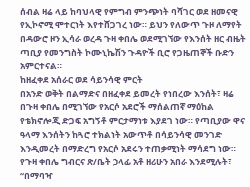ሰብል ዛሬ ላይ ከባህላዊ የምግብ ምንጭነት ባሻገር ወደ ዘመናዊ የኢኮኖሚ ሞተርነት እየተሸጋገረ ነው። ይህን የለውጥ ጉዞ ለማየት በዳውሮ ዞን ኢሳራ ወረዳ ጉዛ ቀበሌ ወደሚገኘው የእንሰት ዘር ብዜት ጣቢያ የመንግስት ኮሙኒኬሽን ጉዳዮች ቢሮ የጋዜጠኞች ቡድን አምርተናል።
ከዘፈቀደ አሰራር ወደ ሳይንሳዊ ምርት
በአንድ ወቅት በልማድና በዘፈቀደ ይመረት የነበረው እንሰት፣ ዛሬ በጉዛ ቀበሌ በሚገኘው የአርሶ አደሮች ማሰልጠኛ ማዕከል የቴክኖሎጂ ድጋፍ አግኝቶ ምርታማነቱ እያደገ ነው። የጣቢያው ዋና ዓላማ እንሰትን ከጓሮ ተክልነት አውጥቶ በሳይንሳዊ መንገድ እንዲመረት በማድረግ የአርሶ አደሩን ተጠቃሚነት ማሳደግ ነው።
የጉዛ ቀበሌ ግብርና ጽ/ቤት ኃላፊ አቶ ዘሪሁን አበራ እንደሚሉት፣ “በማባዣ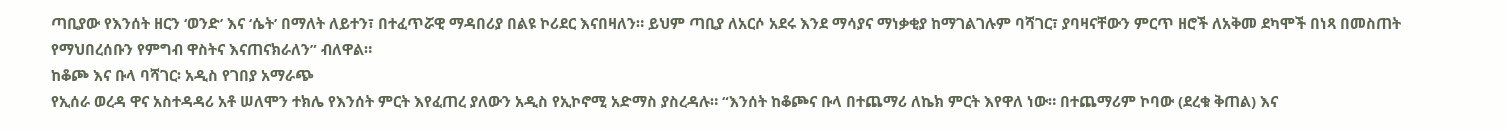ጣቢያው የእንሰት ዘርን ‘ወንድ’ እና ‘ሴት’ በማለት ለይተን፣ በተፈጥሯዊ ማዳበሪያ በልዩ ኮሪደር እናበዛለን። ይህም ጣቢያ ለአርሶ አደሩ እንደ ማሳያና ማነቃቂያ ከማገልገሉም ባሻገር፣ ያባዛናቸውን ምርጥ ዘሮች ለአቅመ ደካሞች በነጻ በመስጠት የማህበረሰቡን የምግብ ዋስትና እናጠናክራለን” ብለዋል።
ከቆጮ እና ቡላ ባሻገር፡ አዲስ የገበያ አማራጭ
የኢሰራ ወረዳ ዋና አስተዳዳሪ አቶ ሠለሞን ተክሌ የእንሰት ምርት እየፈጠረ ያለውን አዲስ የኢኮኖሚ አድማስ ያስረዳሉ። “እንሰት ከቆጮና ቡላ በተጨማሪ ለኬክ ምርት እየዋለ ነው። በተጨማሪም ኮባው (ደረቁ ቅጠል) እና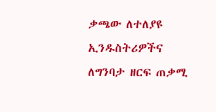ቃጫው ለተለያዩ ኢንዱስትሪዎችና ለግንባታ ዘርፍ ጠቃሚ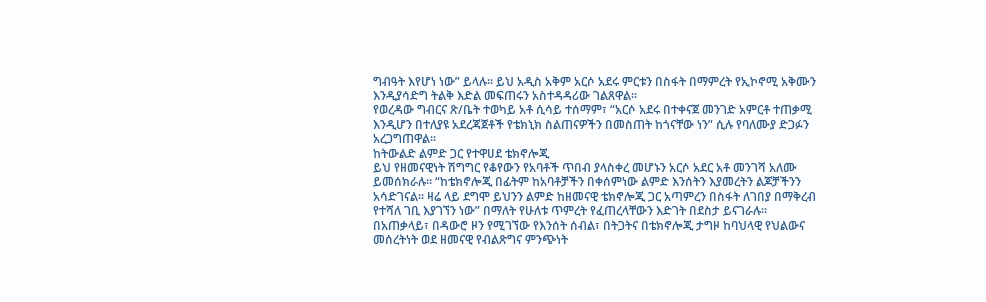ግብዓት እየሆነ ነው” ይላሉ። ይህ አዲስ አቅም አርሶ አደሩ ምርቱን በስፋት በማምረት የኢኮኖሚ አቅሙን እንዲያሳድግ ትልቅ እድል መፍጠሩን አስተዳዳሪው ገልጸዋል።
የወረዳው ግብርና ጽ/ቤት ተወካይ አቶ ሲሳይ ተሰማም፣ “አርሶ አደሩ በተቀናጀ መንገድ አምርቶ ተጠቃሚ እንዲሆን በተለያዩ አደረጃጀቶች የቴክኒክ ስልጠናዎችን በመስጠት ከጎናቸው ነን” ሲሉ የባለሙያ ድጋፉን አረጋግጠዋል።
ከትውልድ ልምድ ጋር የተዋሀደ ቴክኖሎጂ
ይህ የዘመናዊነት ሽግግር የቆየውን የአባቶች ጥበብ ያላስቀረ መሆኑን አርሶ አደር አቶ መንገሻ አለሙ ይመሰክራሉ። “ከቴክኖሎጂ በፊትም ከአባቶቻችን በቀሰምነው ልምድ እንሰትን እያመረትን ልጆቻችንን አሳድገናል። ዛሬ ላይ ደግሞ ይህንን ልምድ ከዘመናዊ ቴክኖሎጂ ጋር አጣምረን በስፋት ለገበያ በማቅረብ የተሻለ ገቢ እያገኘን ነው” በማለት የሁለቱ ጥምረት የፈጠረላቸውን እድገት በደስታ ይናገራሉ።
በአጠቃላይ፣ በዳውሮ ዞን የሚገኘው የእንሰት ሰብል፣ በትጋትና በቴክኖሎጂ ታግዞ ከባህላዊ የህልውና መሰረትነት ወደ ዘመናዊ የብልጽግና ምንጭነት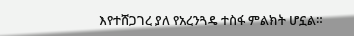እየተሸጋገረ ያለ የአረንጓዴ ተስፋ ምልክት ሆኗል።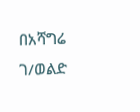በአሻግሬ ገ/ወልድ